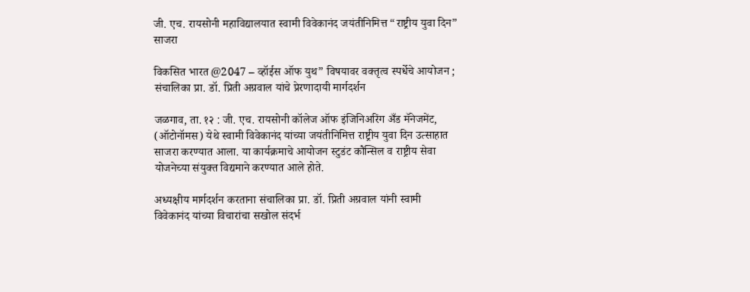जी. एच. रायसोनी महाविद्यालयात स्वामी विवेकानंद जयंतीनिमित्त “राष्ट्रीय युवा दिन” साजरा

विकसित भारत @2047 – व्हॉईस ऑफ युथ” विषयावर वक्तृत्व स्पर्धेचे आयोजन ; संचालिका प्रा. डॉ. प्रिती अग्रवाल यांचे प्रेरणादायी मार्गदर्शन

जळगाव, ता. १२ : जी. एच. रायसोनी कॉलेज ऑफ इंजिनिअरिंग अँड मॅनेजमेंट, (ऑटोनॉमस) येथे स्वामी विवेकानंद यांच्या जयंतीनिमित्त राष्ट्रीय युवा दिन उत्साहात साजरा करण्यात आला. या कार्यक्रमाचे आयोजन स्टुडंट कौन्सिल व राष्ट्रीय सेवा योजनेच्या संयुक्त विद्यमाने करण्यात आले होते.

अध्यक्षीय मार्गदर्शन करताना संचालिका प्रा. डॉ. प्रिती अग्रवाल यांनी स्वामी विवेकानंद यांच्या विचारांचा सखोल संदर्भ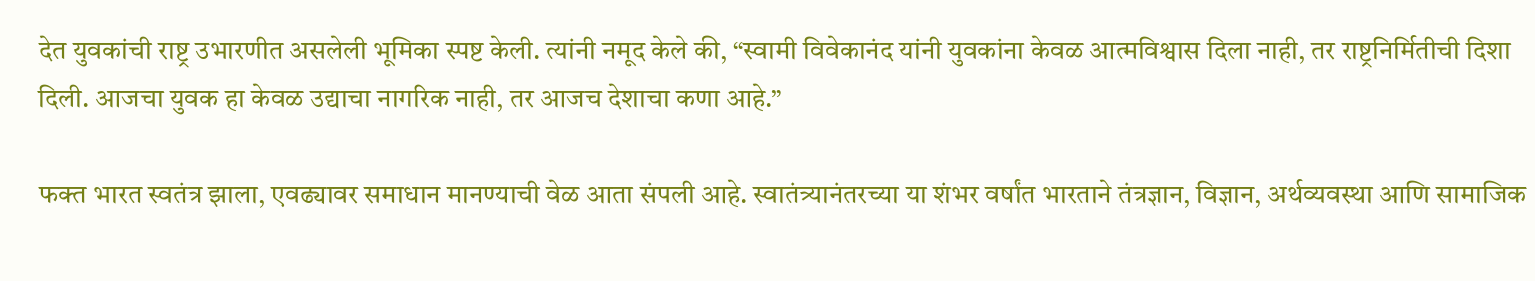देत युवकांची राष्ट्र उभारणीत असलेली भूमिका स्पष्ट केली. त्यांनी नमूद केले की, “स्वामी विवेकानंद यांनी युवकांना केवळ आत्मविश्वास दिला नाही, तर राष्ट्रनिर्मितीची दिशा दिली. आजचा युवक हा केवळ उद्याचा नागरिक नाही, तर आजच देशाचा कणा आहे.”

फक्त भारत स्वतंत्र झाला, एवढ्यावर समाधान मानण्याची वेळ आता संपली आहे. स्वातंत्र्यानंतरच्या या शंभर वर्षांत भारताने तंत्रज्ञान, विज्ञान, अर्थव्यवस्था आणि सामाजिक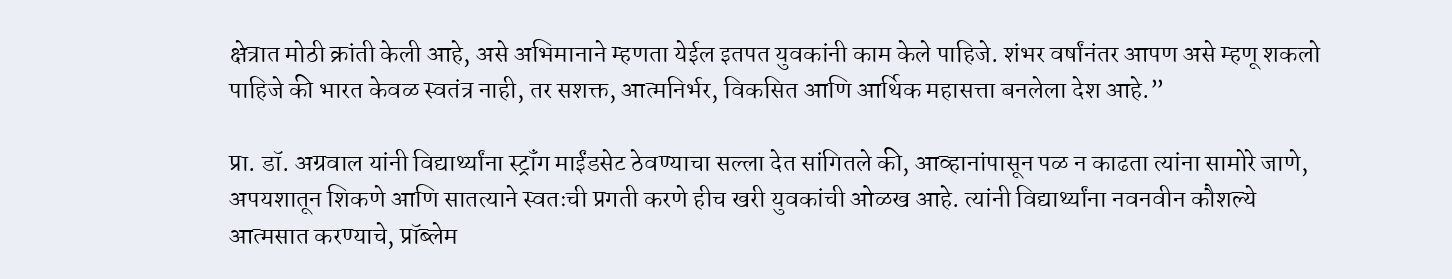क्षेत्रात मोठी क्रांती केली आहे, असे अभिमानाने म्हणता येईल इतपत युवकांनी काम केले पाहिजे. शंभर वर्षांनंतर आपण असे म्हणू शकलो पाहिजे की भारत केवळ स्वतंत्र नाही, तर सशक्त, आत्मनिर्भर, विकसित आणि आर्थिक महासत्ता बनलेला देश आहे.”

प्रा. डॉ. अग्रवाल यांनी विद्यार्थ्यांना स्ट्रॉंग माईंडसेट ठेवण्याचा सल्ला देत सांगितले की, आव्हानांपासून पळ न काढता त्यांना सामोरे जाणे, अपयशातून शिकणे आणि सातत्याने स्वतःची प्रगती करणे हीच खरी युवकांची ओळख आहे. त्यांनी विद्यार्थ्यांना नवनवीन कौशल्ये आत्मसात करण्याचे, प्रॉब्लेम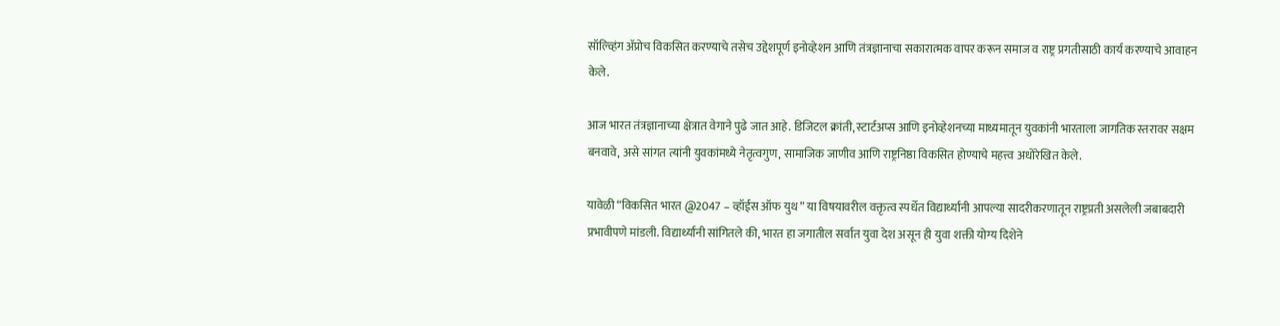सॉल्व्हिंग अ‍ॅप्रोच विकसित करण्याचे तसेच उद्देशपूर्ण इनोव्हेशन आणि तंत्रज्ञानाचा सकारात्मक वापर करून समाज व राष्ट्र प्रगतीसाठी कार्य करण्याचे आवाहन केले.

आज भारत तंत्रज्ञानाच्या क्षेत्रात वेगाने पुढे जात आहे. डिजिटल क्रांती, स्टार्टअप्स आणि इनोव्हेशनच्या माध्यमातून युवकांनी भारताला जागतिक स्तरावर सक्षम बनवावे, असे सांगत त्यांनी युवकांमध्ये नेतृत्वगुण, सामाजिक जाणीव आणि राष्ट्रनिष्ठा विकसित होण्याचे महत्त्व अधोरेखित केले.

यावेळी “विकसित भारत @2047 – व्हॉईस ऑफ युथ” या विषयावरील वक्तृत्व स्पर्धेत विद्यार्थ्यांनी आपल्या सादरीकरणातून राष्ट्रप्रती असलेली जबाबदारी प्रभावीपणे मांडली. विद्यार्थ्यांनी सांगितले की, भारत हा जगातील सर्वात युवा देश असून ही युवा शक्ती योग्य दिशेने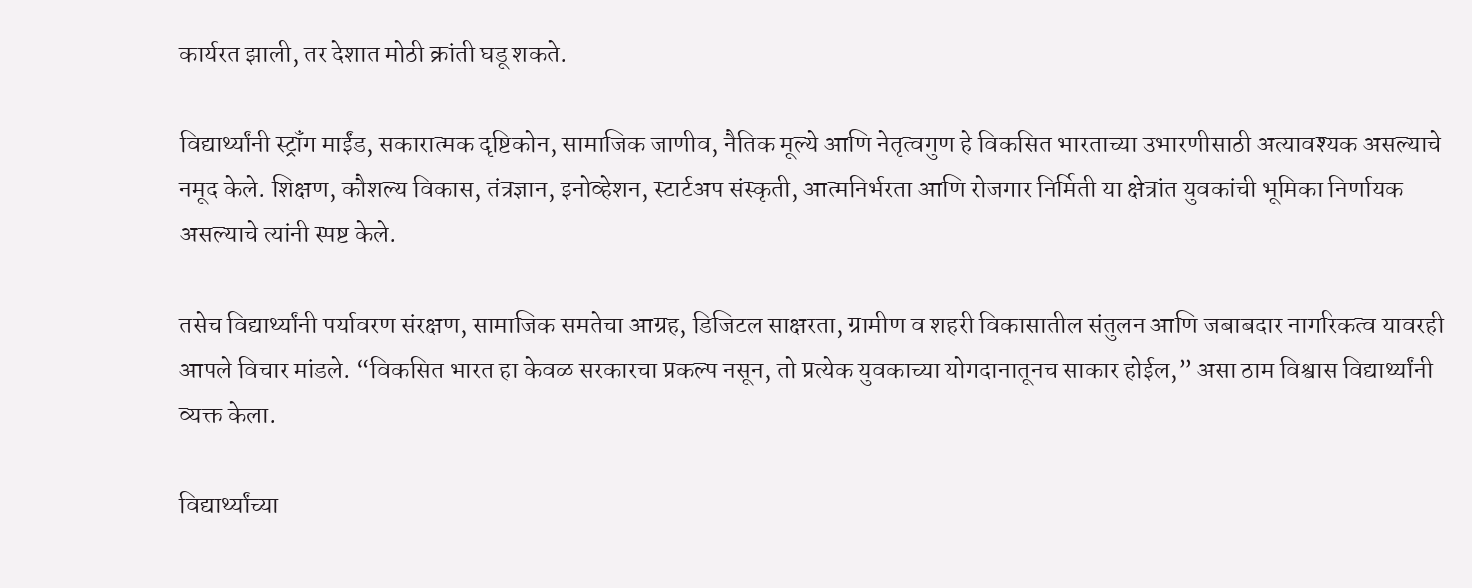कार्यरत झाली, तर देशात मोठी क्रांती घडू शकते.

विद्यार्थ्यांनी स्ट्रॉंग माईंड, सकारात्मक दृष्टिकोन, सामाजिक जाणीव, नैतिक मूल्ये आणि नेतृत्वगुण हे विकसित भारताच्या उभारणीसाठी अत्यावश्यक असल्याचे नमूद केले. शिक्षण, कौशल्य विकास, तंत्रज्ञान, इनोव्हेशन, स्टार्टअप संस्कृती, आत्मनिर्भरता आणि रोजगार निर्मिती या क्षेत्रांत युवकांची भूमिका निर्णायक असल्याचे त्यांनी स्पष्ट केले.

तसेच विद्यार्थ्यांनी पर्यावरण संरक्षण, सामाजिक समतेचा आग्रह, डिजिटल साक्षरता, ग्रामीण व शहरी विकासातील संतुलन आणि जबाबदार नागरिकत्व यावरही आपले विचार मांडले. “विकसित भारत हा केवळ सरकारचा प्रकल्प नसून, तो प्रत्येक युवकाच्या योगदानातूनच साकार होईल,” असा ठाम विश्वास विद्यार्थ्यांनी व्यक्त केला.

विद्यार्थ्यांच्या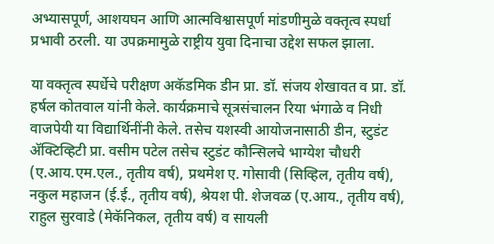अभ्यासपूर्ण, आशयघन आणि आत्मविश्वासपूर्ण मांडणीमुळे वक्तृत्व स्पर्धा प्रभावी ठरली. या उपक्रमामुळे राष्ट्रीय युवा दिनाचा उद्देश सफल झाला.

या वक्तृत्व स्पर्धेचे परीक्षण अकॅडमिक डीन प्रा. डॉ. संजय शेखावत व प्रा. डॉ. हर्षल कोतवाल यांनी केले. कार्यक्रमाचे सूत्रसंचालन रिया भंगाळे व निधी वाजपेयी या विद्यार्थिनींनी केले. तसेच यशस्वी आयोजनासाठी डीन, स्टुडंट अ‍ॅक्टिव्हिटी प्रा. वसीम पटेल तसेच स्टुडंट कौन्सिलचे भाग्येश चौधरी (ए.आय.एम.एल., तृतीय वर्ष), प्रथमेश ए. गोसावी (सिव्हिल, तृतीय वर्ष), नकुल महाजन (ई.ई., तृतीय वर्ष), श्रेयश पी. शेजवळ (ए.आय., तृतीय वर्ष), राहुल सुरवाडे (मेकॅनिकल, तृतीय वर्ष) व सायली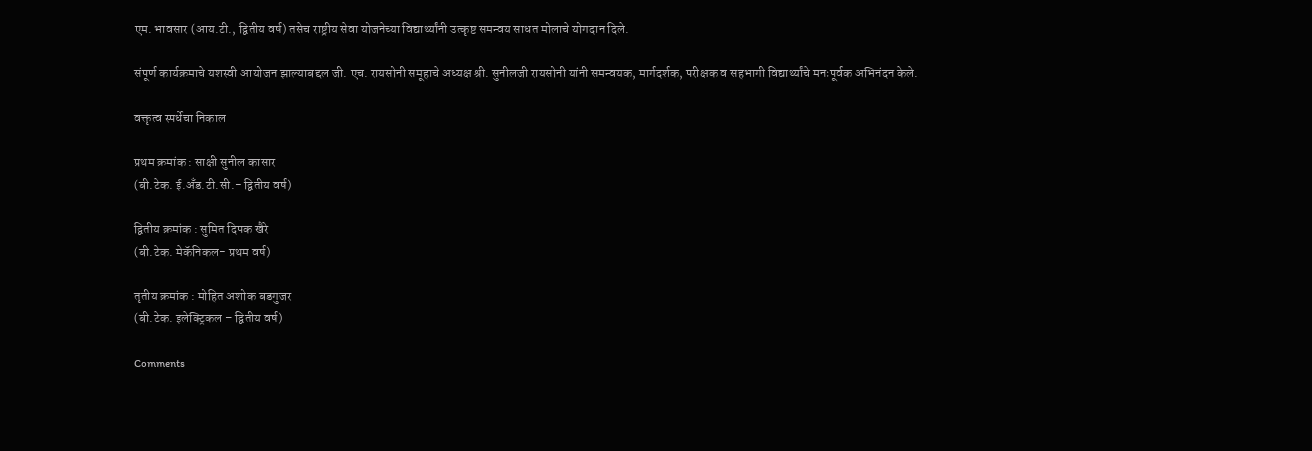एम. भावसार (आय.टी., द्वितीय वर्ष) तसेच राष्ट्रीय सेवा योजनेच्या विद्यार्थ्यांनी उत्कृष्ट समन्वय साधत मोलाचे योगदान दिले.

संपूर्ण कार्यक्रमाचे यशस्वी आयोजन झाल्याबद्दल जी. एच. रायसोनी समूहाचे अध्यक्ष श्री. सुनीलजी रायसोनी यांनी समन्वयक, मार्गदर्शक, परीक्षक व सहभागी विद्यार्थ्यांचे मनःपूर्वक अभिनंदन केले.

वक्तृत्व स्पर्धेचा निकाल

प्रथम क्रमांक : साक्षी सुनील कासार
(बी.टेक. ई.अँड.टी.सी.- द्वितीय वर्ष)

द्वितीय क्रमांक : सुमित दिपक खैरे
(बी.टेक. मेकॅनिकल- प्रथम वर्ष)

तृतीय क्रमांक : मोहित अशोक बडगुजर
(बी.टेक. इलेक्ट्रिकल – द्वितीय वर्ष)

Comments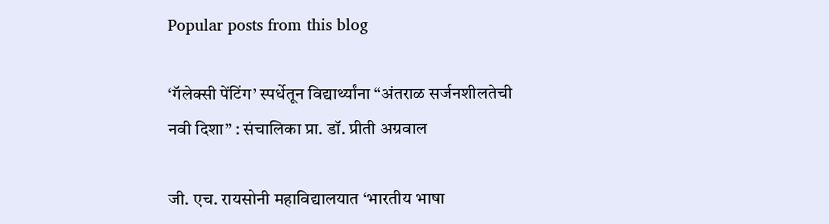Popular posts from this blog

‘गॅलेक्सी पेंटिंग’ स्पर्धेतून विद्यार्थ्यांना “अंतराळ सर्जनशीलतेची नवी दिशा” : संचालिका प्रा. डॉ. प्रीती अग्रवाल

जी. एच. रायसोनी महाविद्यालयात ‘भारतीय भाषा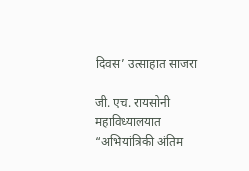दिवस’ उत्साहात साजरा

जी. एच. रायसोनी महाविध्यालयात “अभियांत्रिकी अंतिम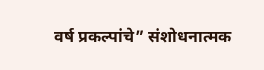वर्ष प्रकल्पांचे” संशोधनात्मक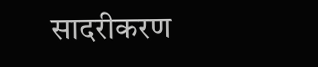सादरीकरण